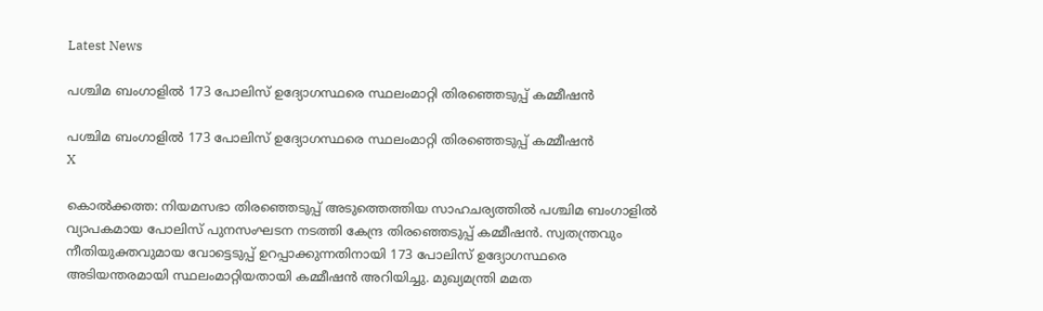Latest News

പശ്ചിമ ബംഗാളില്‍ 173 പോലിസ് ഉദ്യോഗസ്ഥരെ സ്ഥലംമാറ്റി തിരഞ്ഞെടുപ്പ് കമ്മീഷന്‍

പശ്ചിമ ബംഗാളില്‍ 173 പോലിസ് ഉദ്യോഗസ്ഥരെ സ്ഥലംമാറ്റി തിരഞ്ഞെടുപ്പ് കമ്മീഷന്‍
X

കൊല്‍ക്കത്ത: നിയമസഭാ തിരഞ്ഞെടുപ്പ് അടുത്തെത്തിയ സാഹചര്യത്തില്‍ പശ്ചിമ ബംഗാളില്‍ വ്യാപകമായ പോലിസ് പുനസംഘടന നടത്തി കേന്ദ്ര തിരഞ്ഞെടുപ്പ് കമ്മീഷന്‍. സ്വതന്ത്രവും നീതിയുക്തവുമായ വോട്ടെടുപ്പ് ഉറപ്പാക്കുന്നതിനായി 173 പോലിസ് ഉദ്യോഗസ്ഥരെ അടിയന്തരമായി സ്ഥലംമാറ്റിയതായി കമ്മീഷന്‍ അറിയിച്ചു. മുഖ്യമന്ത്രി മമത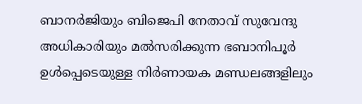ബാനര്‍ജിയും ബിജെപി നേതാവ് സുവേന്ദു അധികാരിയും മല്‍സരിക്കുന്ന ഭബാനിപൂര്‍ ഉള്‍പ്പെടെയുള്ള നിര്‍ണായക മണ്ഡലങ്ങളിലും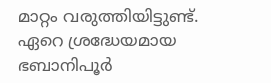മാറ്റം വരുത്തിയിട്ടുണ്ട്. ഏറെ ശ്രദ്ധേയമായ ഭബാനിപൂര്‍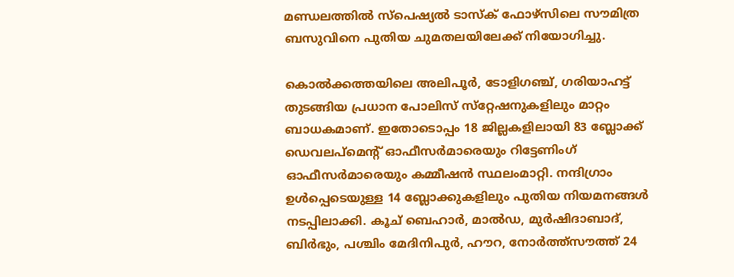മണ്ഡലത്തില്‍ സ്‌പെഷ്യല്‍ ടാസ്‌ക് ഫോഴ്‌സിലെ സൗമിത്ര ബസുവിനെ പുതിയ ചുമതലയിലേക്ക് നിയോഗിച്ചു.

കൊല്‍ക്കത്തയിലെ അലിപൂര്‍, ടോളിഗഞ്ച്, ഗരിയാഹട്ട് തുടങ്ങിയ പ്രധാന പോലിസ് സ്‌റ്റേഷനുകളിലും മാറ്റം ബാധകമാണ്. ഇതോടൊപ്പം 18 ജില്ലകളിലായി 83 ബ്ലോക്ക് ഡെവലപ്‌മെന്റ് ഓഫീസര്‍മാരെയും റിട്ടേണിംഗ് ഓഫീസര്‍മാരെയും കമ്മീഷന്‍ സ്ഥലംമാറ്റി. നന്ദിഗ്രാം ഉള്‍പ്പെടെയുള്ള 14 ബ്ലോക്കുകളിലും പുതിയ നിയമനങ്ങള്‍ നടപ്പിലാക്കി. കൂച് ബെഹാര്‍, മാല്‍ഡ, മുര്‍ഷിദാബാദ്, ബിര്‍ഭും, പശ്ചിം മേദിനിപുര്‍, ഹൗറ, നോര്‍ത്ത്‌സൗത്ത് 24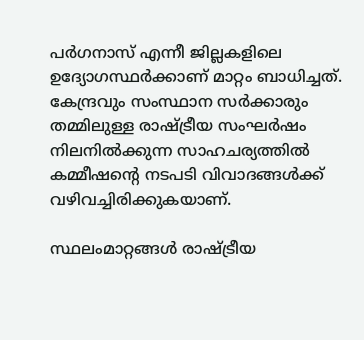പര്‍ഗനാസ് എന്നീ ജില്ലകളിലെ ഉദ്യോഗസ്ഥര്‍ക്കാണ് മാറ്റം ബാധിച്ചത്. കേന്ദ്രവും സംസ്ഥാന സര്‍ക്കാരും തമ്മിലുള്ള രാഷ്ട്രീയ സംഘര്‍ഷം നിലനില്‍ക്കുന്ന സാഹചര്യത്തില്‍ കമ്മീഷന്റെ നടപടി വിവാദങ്ങള്‍ക്ക് വഴിവച്ചിരിക്കുകയാണ്.

സ്ഥലംമാറ്റങ്ങള്‍ രാഷ്ട്രീയ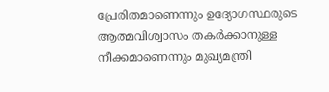പ്രേരിതമാണെന്നും ഉദ്യോഗസ്ഥരുടെ ആത്മവിശ്വാസം തകര്‍ക്കാനുള്ള നീക്കമാണെന്നും മുഖ്യമന്ത്രി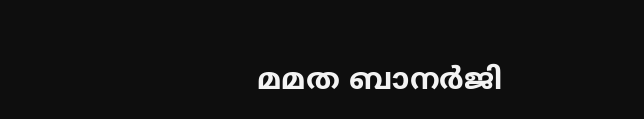മമത ബാനര്‍ജി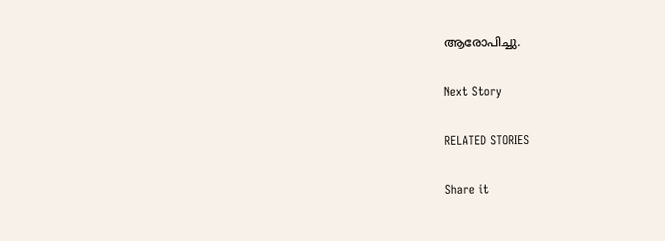ആരോപിച്ചു.

Next Story

RELATED STORIES

Share it